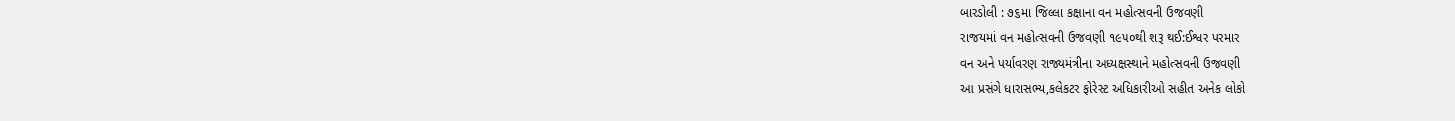બારડોલી : ૭૬મા જિલ્લા કક્ષાના વન મહોત્સવની ઉજવણી
રાજયમાં વન મહોત્સવની ઉજવણી ૧૯૫૦થી શરૂ થઈ:ઈશ્વર પરમાર
વન અને પર્યાવરણ રાજ્યમંત્રીના અધ્યક્ષસ્થાને મહોત્સવની ઉજવણી
આ પ્રસંગે ધારાસભ્ય,કલેકટર ફોરેસ્ટ અધિકારીઓ સહીત અનેક લોકો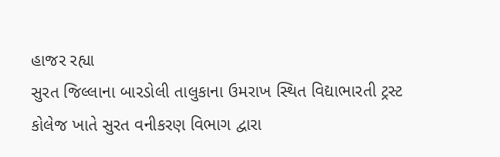હાજર રહ્યા
સુરત જિલ્લાના બારડોલી તાલુકાના ઉમરાખ સ્થિત વિદ્યાભારતી ટ્રસ્ટ કોલેજ ખાતે સુરત વનીકરણ વિભાગ દ્વારા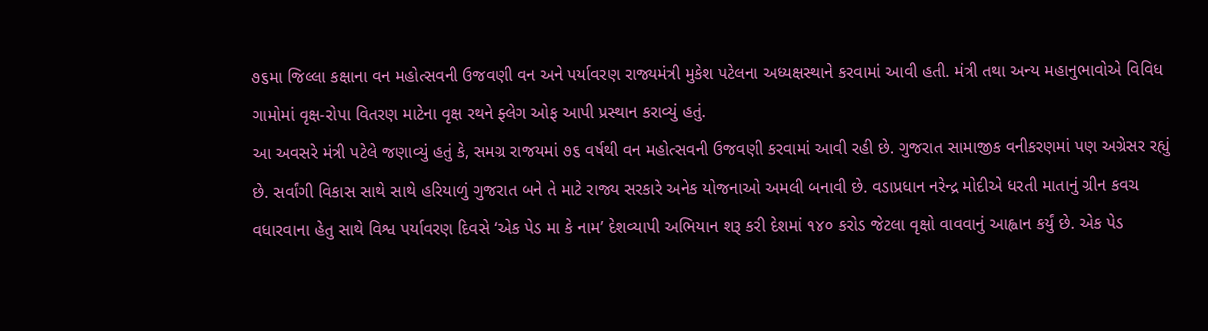૭૬મા જિલ્લા કક્ષાના વન મહોત્સવની ઉજવણી વન અને પર્યાવરણ રાજ્યમંત્રી મુકેશ પટેલના અધ્યક્ષસ્થાને કરવામાં આવી હતી. મંત્રી તથા અન્ય મહાનુભાવોએ વિવિધ ગામોમાં વૃક્ષ-રોપા વિતરણ માટેના વૃક્ષ રથને ફ્લેગ ઓફ આપી પ્રસ્થાન કરાવ્યું હતું.
આ અવસરે મંત્રી પટેલે જણાવ્યું હતું કે, સમગ્ર રાજયમાં ૭૬ વર્ષથી વન મહોત્સવની ઉજવણી કરવામાં આવી રહી છે. ગુજરાત સામાજીક વનીકરણમાં પણ અગ્રેસર રહ્યું છે. સર્વાંગી વિકાસ સાથે સાથે હરિયાળું ગુજરાત બને તે માટે રાજ્ય સરકારે અનેક યોજનાઓ અમલી બનાવી છે. વડાપ્રધાન નરેન્દ્ર મોદીએ ધરતી માતાનું ગ્રીન કવચ વધારવાના હેતુ સાથે વિશ્વ પર્યાવરણ દિવસે ‘એક પેડ મા કે નામ’ દેશવ્યાપી અભિયાન શરૂ કરી દેશમાં ૧૪૦ કરોડ જેટલા વૃક્ષો વાવવાનું આહ્વાન કર્યું છે. એક પેડ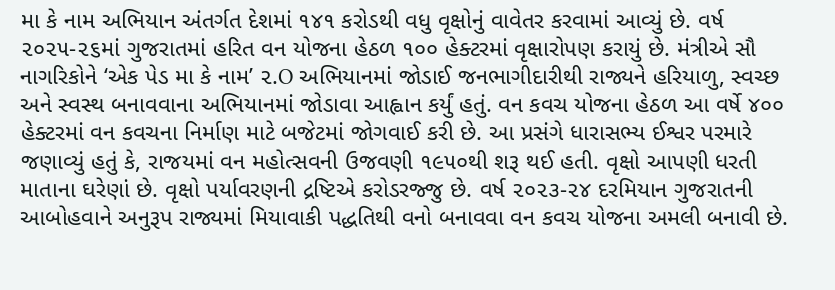મા કે નામ અભિયાન અંતર્ગત દેશમાં ૧૪૧ કરોડથી વધુ વૃક્ષોનું વાવેતર કરવામાં આવ્યું છે. વર્ષ ૨૦૨૫-૨૬માં ગુજરાતમાં હરિત વન યોજના હેઠળ ૧૦૦ હેક્ટરમાં વૃક્ષારોપણ કરાયું છે. મંત્રીએ સૌ નાગરિકોને ‘એક પેડ મા કે નામ’ ૨.O અભિયાનમાં જોડાઈ જનભાગીદારીથી રાજ્યને હરિયાળુ, સ્વચ્છ અને સ્વસ્થ બનાવવાના અભિયાનમાં જોડાવા આહ્વાન કર્યું હતું. વન કવચ યોજના હેઠળ આ વર્ષે ૪૦૦ હેક્ટરમાં વન કવચના નિર્માણ માટે બજેટમાં જોગવાઈ કરી છે. આ પ્રસંગે ધારાસભ્ય ઈશ્વર પરમારે જણાવ્યું હતું કે, રાજયમાં વન મહોત્સવની ઉજવણી ૧૯૫૦થી શરૂ થઈ હતી. વૃક્ષો આપણી ધરતી માતાના ઘરેણાં છે. વૃક્ષો પર્યાવરણની દ્રષ્ટિએ કરોડરજ્જુ છે. વર્ષ ૨૦૨૩-૨૪ દરમિયાન ગુજરાતની આબોહવાને અનુરૂપ રાજ્યમાં મિયાવાકી પદ્ધતિથી વનો બનાવવા વન કવચ યોજના અમલી બનાવી છે.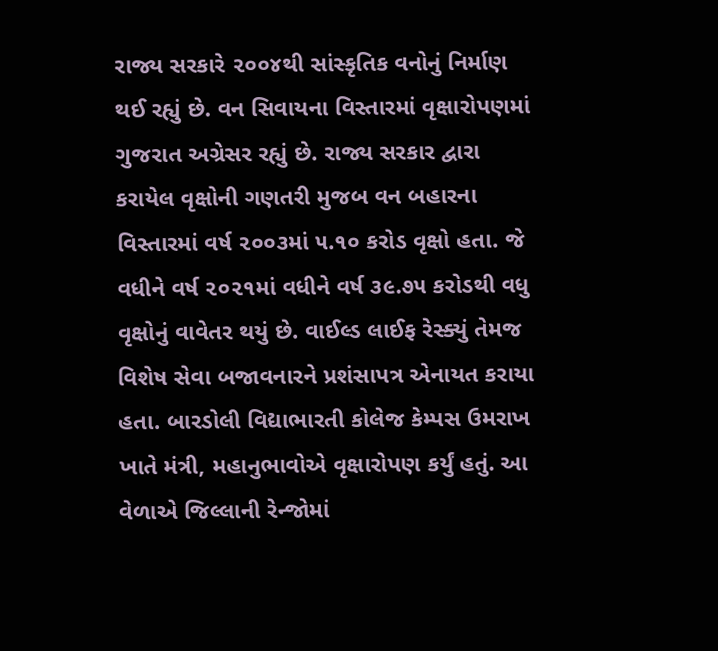રાજ્ય સરકારે ૨૦૦૪થી સાંસ્કૃતિક વનોનું નિર્માણ થઈ રહ્યું છે. વન સિવાયના વિસ્તારમાં વૃક્ષારોપણમાં ગુજરાત અગ્રેસર રહ્યું છે. રાજ્ય સરકાર દ્વારા કરાયેલ વૃક્ષોની ગણતરી મુજબ વન બહારના વિસ્તારમાં વર્ષ ૨૦૦૩માં ૫.૧૦ કરોડ વૃક્ષો હતા. જે વધીને વર્ષ ૨૦૨૧માં વધીને વર્ષ ૩૯.૭૫ કરોડથી વધુ વૃક્ષોનું વાવેતર થયું છે. વાઈલ્ડ લાઈફ રેસ્ક્યું તેમજ વિશેષ સેવા બજાવનારને પ્રશંસાપત્ર એનાયત કરાયા હતા. બારડોલી વિદ્યાભારતી કોલેજ કેમ્પસ ઉમરાખ ખાતે મંત્રી, મહાનુભાવોએ વૃક્ષારોપણ કર્યું હતું. આ વેળાએ જિલ્લાની રેન્જોમાં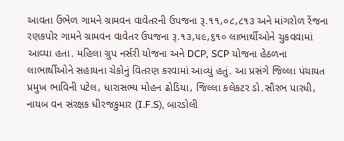આવતા ઉંભેળ ગામને ગ્રામવન વાવેતરની ઉપજના રૂ.૧૧,૦૮,૮૧૩ અને માંગરોળ રેંજના રણકપોર ગામને ગ્રામવન વાવેતર ઉપજના રૂ.૧૩,૫૯,૬૧૦ લાભાર્થીઓને ચુકવવામાં આવ્યા હતા. મહિલા ગ્રુપ નર્સરી યોજના અને DCP, SCP યોજના હેઠળના લાભાર્થીઓને સહાયના ચેકોનું વિતરણ કરવામાં આવ્યું હતું. આ પ્રસંગે જિલ્લા પંચાયત પ્રમુખ ભાવિની પટેલ, ધારાસભ્ય મોહન ઢોડિયા, જિલ્લા કલેકટર ડો.સૌરભ પારધી, નાયબ વન સંરક્ષક ધીરજકુમાર (I.F.S), બારડોલી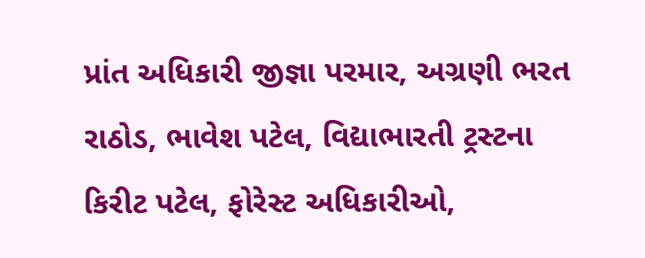પ્રાંત અધિકારી જીજ્ઞા પરમાર, અગ્રણી ભરત રાઠોડ, ભાવેશ પટેલ, વિદ્યાભારતી ટ્રસ્ટના કિરીટ પટેલ, ફોરેસ્ટ અધિકારીઓ,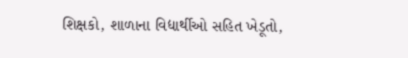શિક્ષકો, શાળાના વિદ્યાર્થીઓ સહિત ખેડૂતો,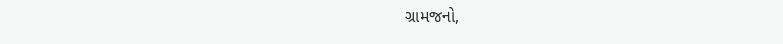ગ્રામજનો,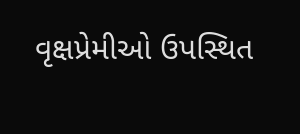વૃક્ષપ્રેમીઓ ઉપસ્થિત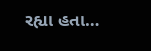રહ્યા હતા…